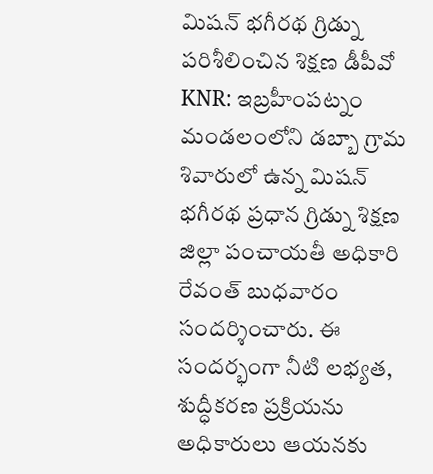మిషన్ భగీరథ గ్రిడ్ను పరిశీలించిన శిక్షణ డీపీవో
KNR: ఇబ్రహీంపట్నం మండలంలోని డబ్బా గ్రామ శివారులో ఉన్న మిషన్ భగీరథ ప్రధాన గ్రిడ్ను శిక్షణ జిల్లా పంచాయతీ అధికారి రేవంత్ బుధవారం సందర్శించారు. ఈ సందర్భంగా నీటి లభ్యత, శుద్ధీకరణ ప్రక్రియను అధికారులు ఆయనకు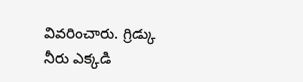వివరించారు. గ్రిడ్కు నీరు ఎక్కడి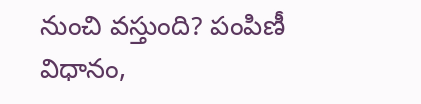నుంచి వస్తుంది? పంపిణీ విధానం,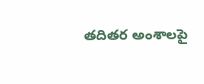తదితర అంశాలపై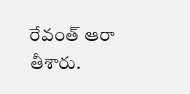రేవంత్ ఆరా తీశారు.